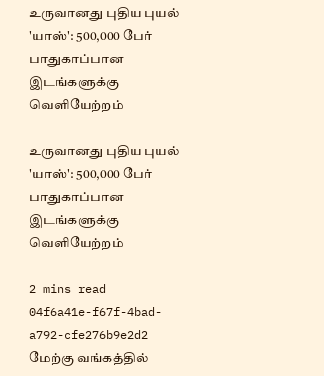உருவானது புதிய புயல் 'யாஸ்': 500,000 பேர் பாதுகாப்பான இடங்களுக்கு வெளியேற்றம்

உருவானது புதிய புயல் 'யாஸ்': 500,000 பேர் பாதுகாப்பான இடங்களுக்கு வெளியேற்றம்

2 mins read
04f6a41e-f67f-4bad-a792-cfe276b9e2d2
மேற்கு வங்கத்தில்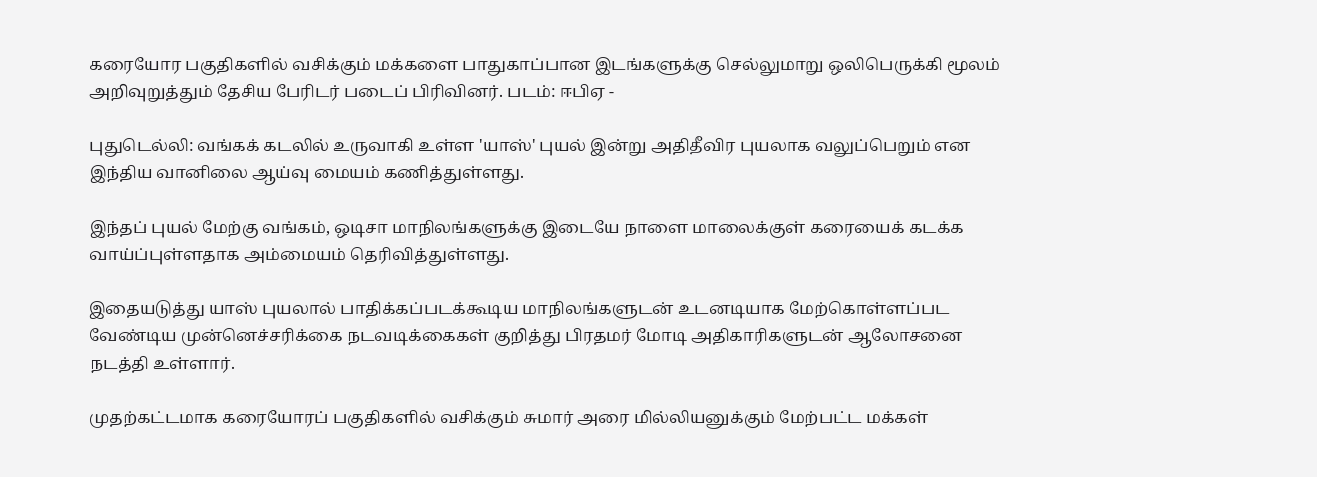கரையோர பகுதிகளில் வசிக்கும் மக்களை பாதுகாப்பான இடங்களுக்கு செல்லுமாறு ஒலிபெருக்கி மூலம் அறிவுறுத்தும் தேசிய பேரிடர் படைப் பிரிவினர். படம்: ஈபிஏ -

புதுடெல்லி: வங்கக் கடலில் உருவாகி உள்ள 'யாஸ்' புயல் இன்று அதிதீவிர புயலாக வலுப்பெறும் என இந்திய வானிலை ஆய்வு மையம் கணித்துள்ளது.

இந்தப் புயல் மேற்கு வங்கம், ஒடிசா மாநிலங்களுக்கு இடையே நாளை மாலைக்குள் கரையைக் கடக்க வாய்ப்புள்ளதாக அம்மையம் தெரிவித்துள்ளது.

இதையடுத்து யாஸ் புயலால் பாதிக்கப்படக்கூடிய மாநிலங்களுடன் உடனடியாக மேற்கொள்ளப்பட வேண்டிய முன்னெச்சரிக்கை நடவடிக்கைகள் குறித்து பிரதமர் மோடி அதிகாரிகளுடன் ஆலோசனை நடத்தி உள்ளார்.

முதற்கட்டமாக கரையோரப் பகுதிகளில் வசிக்கும் சுமார் அரை மில்லியனுக்கும் மேற்பட்ட மக்கள்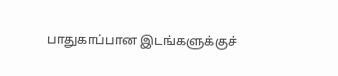பாதுகாப்பான இடங்களுக்குச்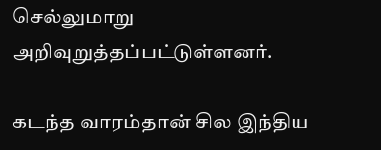செல்லுமாறு அறிவுறுத்தப்பட்டுள்ளனர்.

கடந்த வாரம்தான் சில இந்திய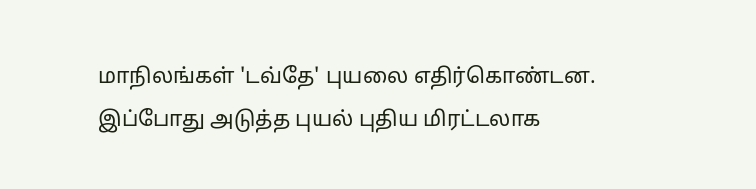மாநிலங்கள் 'டவ்தே' புயலை எதிர்கொண்டன. இப்போது அடுத்த புயல் புதிய மிரட்டலாக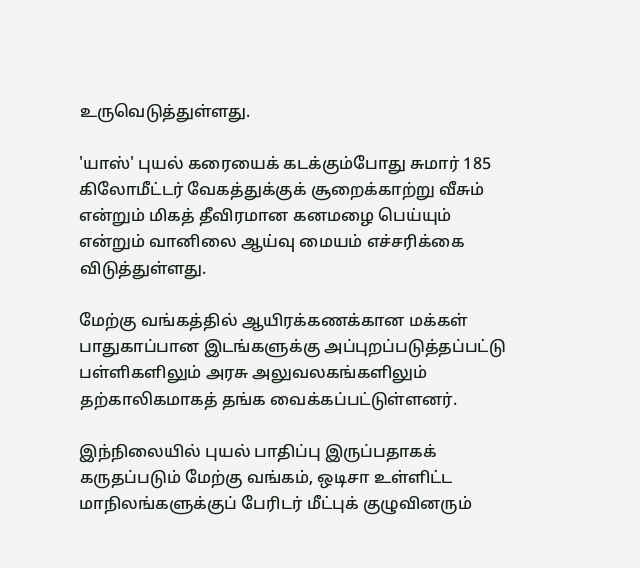உருவெடுத்துள்ளது.

'யாஸ்' புயல் கரையைக் கடக்கும்போது சுமார் 185 கிலோமீட்டர் வேகத்துக்குக் சூறைக்காற்று வீசும் என்றும் மிகத் தீவிரமான கனமழை பெய்யும் என்றும் வானிலை ஆய்வு மையம் எச்சரிக்கை விடுத்துள்ளது.

மேற்கு வங்கத்தில் ஆயிரக்கணக்கான மக்கள் பாதுகாப்பான இடங்களுக்கு அப்புறப்படுத்தப்பட்டு பள்ளிகளிலும் அரசு அலுவலகங்களிலும் தற்காலிகமாகத் தங்க வைக்கப்பட்டுள்ளனர்.

இந்நிலையில் புயல் பாதிப்பு இருப்பதாகக் கருதப்படும் மேற்கு வங்கம், ஒடிசா உள்ளிட்ட மாநிலங்களுக்குப் பேரிடர் மீட்புக் குழுவினரும்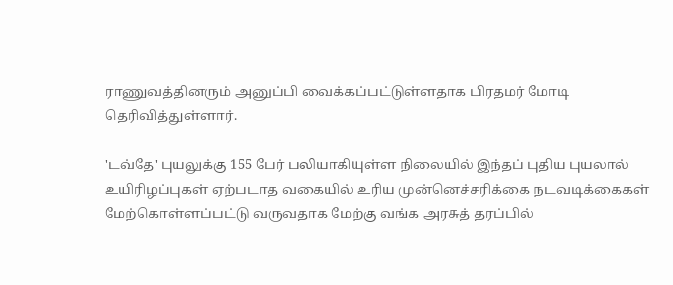ராணுவத்தினரும் அனுப்பி வைக்கப்பட்டுள்ளதாக பிரதமர் மோடி தெரிவித்துள்ளார்.

'டவ்தே' புயலுக்கு 155 பேர் பலியாகியுள்ள நிலையில் இந்தப் புதிய புயலால் உயிரிழப்புகள் ஏற்படாத வகையில் உரிய முன்னெச்சரிக்கை நடவடிக்கைகள் மேற்கொள்ளப்பட்டு வருவதாக மேற்கு வங்க அரசுத் தரப்பில்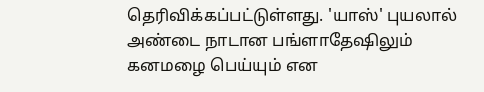தெரிவிக்கப்பட்டுள்ளது. 'யாஸ்' புயலால் அண்டை நாடான பங்ளாதேஷிலும் கனமழை பெய்யும் என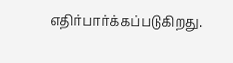எதிர்பார்க்கப்படுகிறது.